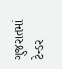ગુજરાતમાં ટેન્ડર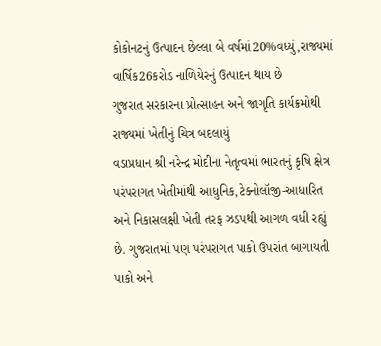કોકોનટનું ઉત્પાદન છેલ્લા બે વર્ષમાં20%વધ્યું,રાજ્યમાં વાર્ષિક26કરોડ નાળિયેરનું ઉત્પાદન થાય છે
ગુજરાત સરકારના પ્રોત્સાહન અને જાગૃતિ કાર્યક્રમોથી રાજ્યમાં ખેતીનું ચિત્ર બદલાયું
વડાપ્રધાન શ્રી નરેન્દ્ર મોદીના નેતૃત્વમાં ભારતનું કૃષિ ક્ષેત્ર પરંપરાગત ખેતીમાંથી આધુનિક,ટેક્નોલૉજી-આધારિત અને નિકાસલક્ષી ખેતી તરફ ઝડપથી આગળ વધી રહ્યું છે. ગુજરાતમાં પણ પરંપરાગત પાકો ઉપરાંત બાગાયતી પાકો અને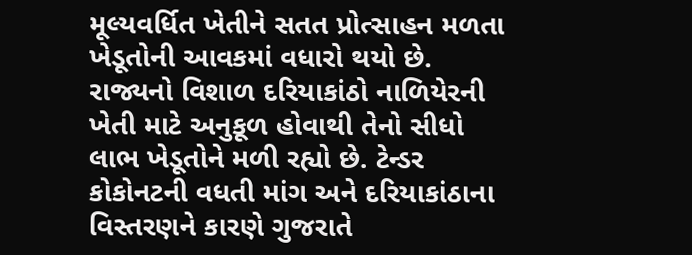મૂલ્યવર્ધિત ખેતીને સતત પ્રોત્સાહન મળતા ખેડૂતોની આવકમાં વધારો થયો છે. રાજ્યનો વિશાળ દરિયાકાંઠો નાળિયેરની ખેતી માટે અનુકૂળ હોવાથી તેનો સીધો લાભ ખેડૂતોને મળી રહ્યો છે. ટેન્ડર કોકોનટની વધતી માંગ અને દરિયાકાંઠાના વિસ્તરણને કારણે ગુજરાતે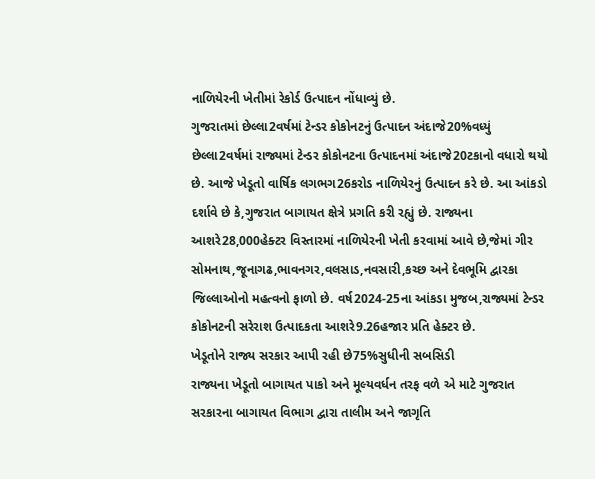નાળિયેરની ખેતીમાં રેકોર્ડ ઉત્પાદન નોંધાવ્યું છે.
ગુજરાતમાં છેલ્લા2વર્ષમાં ટેન્ડર કોકોનટનું ઉત્પાદન અંદાજે20%વધ્યું
છેલ્લા2વર્ષમાં રાજ્યમાં ટેન્ડર કોકોનટના ઉત્પાદનમાં અંદાજે20ટકાનો વધારો થયો છે. આજે ખેડૂતો વાર્ષિક લગભગ26કરોડ નાળિયેરનું ઉત્પાદન કરે છે. આ આંકડો દર્શાવે છે કે,ગુજરાત બાગાયત ક્ષેત્રે પ્રગતિ કરી રહ્યું છે. રાજ્યના આશરે28,000હેક્ટર વિસ્તારમાં નાળિયેરની ખેતી કરવામાં આવે છે,જેમાં ગીર સોમનાથ,જૂનાગઢ,ભાવનગર,વલસાડ,નવસારી,કચ્છ અને દેવભૂમિ દ્વારકા જિલ્લાઓનો મહત્વનો ફાળો છે. વર્ષ2024-25ના આંકડા મુજબ,રાજ્યમાં ટેન્ડર કોકોનટની સરેરાશ ઉત્પાદકતા આશરે9.26હજાર પ્રતિ હેક્ટર છે.
ખેડૂતોને રાજ્ય સરકાર આપી રહી છે75%સુધીની સબસિડી
રાજ્યના ખેડૂતો બાગાયત પાકો અને મૂલ્યવર્ધન તરફ વળે એ માટે ગુજરાત સરકારના બાગાયત વિભાગ દ્વારા તાલીમ અને જાગૃતિ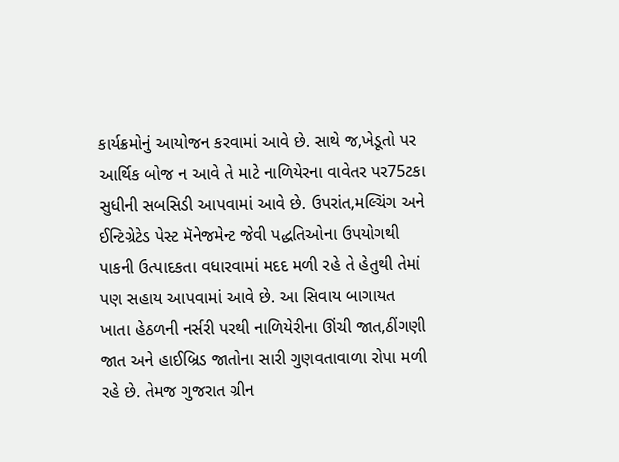કાર્યક્રમોનું આયોજન કરવામાં આવે છે. સાથે જ,ખેડૂતો પર આર્થિક બોજ ન આવે તે માટે નાળિયેરના વાવેતર પર75ટકા સુધીની સબસિડી આપવામાં આવે છે. ઉપરાંત,મલ્ચિંગ અને ઈન્ટિગ્રેટેડ પેસ્ટ મૅનેજમેન્ટ જેવી પદ્ધતિઓના ઉપયોગથી પાકની ઉત્પાદકતા વધારવામાં મદદ મળી રહે તે હેતુથી તેમાં પણ સહાય આપવામાં આવે છે. આ સિવાય બાગાયત ખાતા હેઠળની નર્સરી પરથી નાળિયેરીના ઊંચી જાત,ઠીંગણી જાત અને હાઈબ્રિડ જાતોના સારી ગુણવતાવાળા રોપા મળી રહે છે. તેમજ ગુજરાત ગ્રીન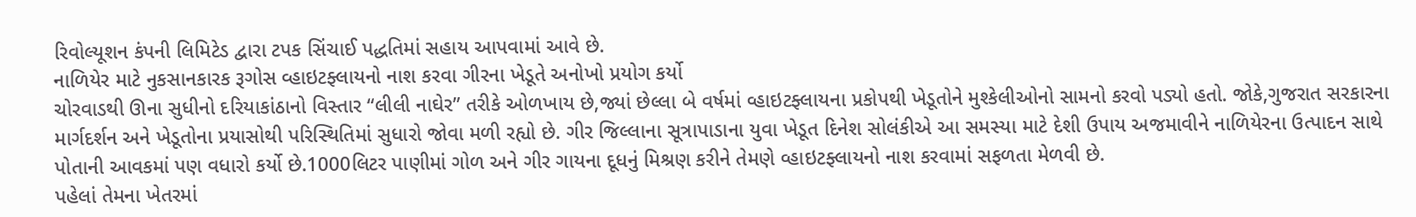રિવોલ્યૂશન કંપની લિમિટેડ દ્વારા ટપક સિંચાઈ પદ્ધતિમાં સહાય આપવામાં આવે છે.
નાળિયેર માટે નુકસાનકારક રૂગોસ વ્હાઇટફ્લાયનો નાશ કરવા ગીરના ખેડૂતે અનોખો પ્રયોગ કર્યો
ચોરવાડથી ઊના સુધીનો દરિયાકાંઠાનો વિસ્તાર “લીલી નાઘેર” તરીકે ઓળખાય છે,જ્યાં છેલ્લા બે વર્ષમાં વ્હાઇટફ્લાયના પ્રકોપથી ખેડૂતોને મુશ્કેલીઓનો સામનો કરવો પડ્યો હતો. જોકે,ગુજરાત સરકારના માર્ગદર્શન અને ખેડૂતોના પ્રયાસોથી પરિસ્થિતિમાં સુધારો જોવા મળી રહ્યો છે. ગીર જિલ્લાના સૂત્રાપાડાના યુવા ખેડૂત દિનેશ સોલંકીએ આ સમસ્યા માટે દેશી ઉપાય અજમાવીને નાળિયેરના ઉત્પાદન સાથે પોતાની આવકમાં પણ વધારો કર્યો છે.1000લિટર પાણીમાં ગોળ અને ગીર ગાયના દૂધનું મિશ્રણ કરીને તેમણે વ્હાઇટફ્લાયનો નાશ કરવામાં સફળતા મેળવી છે.
પહેલાં તેમના ખેતરમાં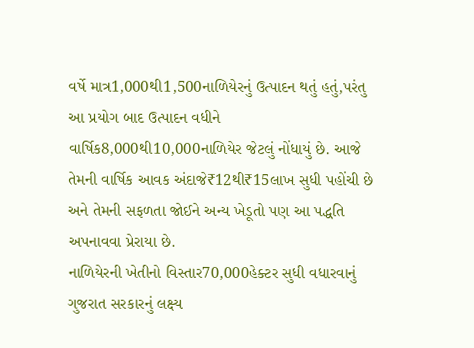વર્ષે માત્ર1,000થી1,500નાળિયેરનું ઉત્પાદન થતું હતું,પરંતુ આ પ્રયોગ બાદ ઉત્પાદન વધીને વાર્ષિક8,000થી10,000નાળિયેર જેટલું નોંધાયું છે. આજે તેમની વાર્ષિક આવક અંદાજે₹12થી₹15લાખ સુધી પહોંચી છે અને તેમની સફળતા જોઈને અન્ય ખેડૂતો પણ આ પદ્ધતિ અપનાવવા પ્રેરાયા છે.
નાળિયેરની ખેતીનો વિસ્તાર70,000હેક્ટર સુધી વધારવાનું ગુજરાત સરકારનું લક્ષ્ય